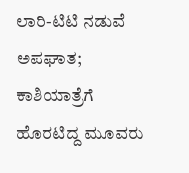ಲಾರಿ-ಟಿಟಿ ನಡುವೆ ಅಪಘಾತ; ಕಾಶಿಯಾತ್ರೆಗೆ ಹೊರಟಿದ್ದ ಮೂವರು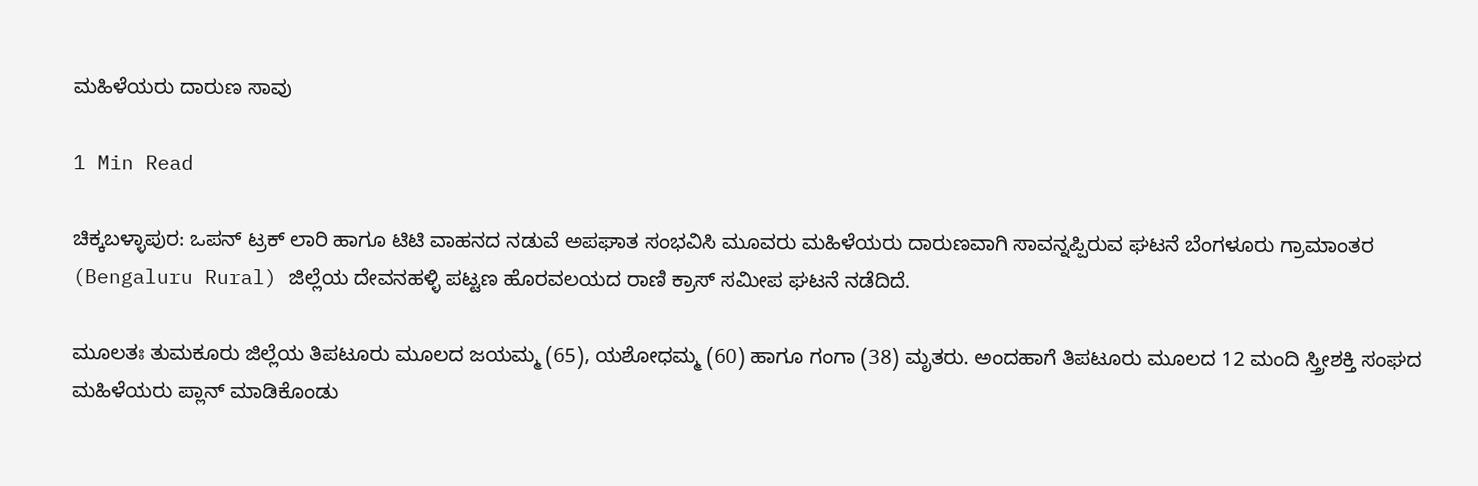ಮಹಿಳೆಯರು ದಾರುಣ ಸಾವು

1 Min Read

ಚಿಕ್ಕಬಳ್ಳಾಪುರ: ಒಪನ್ ಟ್ರಕ್ ಲಾರಿ ಹಾಗೂ ಟಿಟಿ ವಾಹನದ ನಡುವೆ ಅಪಘಾತ ಸಂಭವಿಸಿ ಮೂವರು ಮಹಿಳೆಯರು ದಾರುಣವಾಗಿ ಸಾವನ್ನಪ್ಪಿರುವ ಘಟನೆ ಬೆಂಗಳೂರು ಗ್ರಾಮಾಂತರ (Bengaluru Rural) ಜಿಲ್ಲೆಯ ದೇವನಹಳ್ಳಿ ಪಟ್ಟಣ ಹೊರವಲಯದ ರಾಣಿ ಕ್ರಾಸ್ ಸಮೀಪ ಘಟನೆ ನಡೆದಿದೆ.

ಮೂಲತಃ ತುಮಕೂರು ಜಿಲ್ಲೆಯ ತಿಪಟೂರು ಮೂಲದ ಜಯಮ್ಮ (65), ಯಶೋಧಮ್ಮ (60) ಹಾಗೂ ಗಂಗಾ (38) ಮೃತರು. ಅಂದಹಾಗೆ ತಿಪಟೂರು ಮೂಲದ 12 ಮಂದಿ ಸ್ತ್ರೀಶಕ್ತಿ ಸಂಘದ ಮಹಿಳೆಯರು ಪ್ಲಾನ್ ಮಾಡಿಕೊಂಡು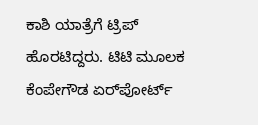ಕಾಶಿ ಯಾತ್ರೆಗೆ ಟ್ರಿಪ್ ಹೊರಟಿದ್ದರು. ಟಿಟಿ ಮೂಲಕ ಕೆಂಪೇಗೌಡ ಏರ್‌ಪೋರ್ಟ್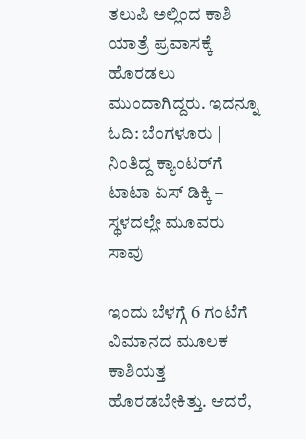ತಲುಪಿ ಅಲ್ಲಿಂದ ಕಾಶಿ ಯಾತ್ರೆ ಪ್ರವಾಸಕ್ಕೆ ಹೊರಡಲು ಮುಂದಾಗಿದ್ದರು. ಇದನ್ನೂ ಓದಿ: ಬೆಂಗಳೂರು | ನಿಂತಿದ್ದ ಕ್ಯಾಂಟರ್‌ಗೆ ಟಾಟಾ ಏಸ್ ಡಿಕ್ಕಿ – ಸ್ಥಳದಲ್ಲೇ ಮೂವರು ಸಾವು

ಇಂದು ಬೆಳಗ್ಗೆ 6 ಗಂಟೆಗೆ ವಿಮಾನದ ಮೂಲಕ ಕಾಶಿಯತ್ತ ಹೊರಡಬೇಕಿತ್ತು. ಆದರೆ,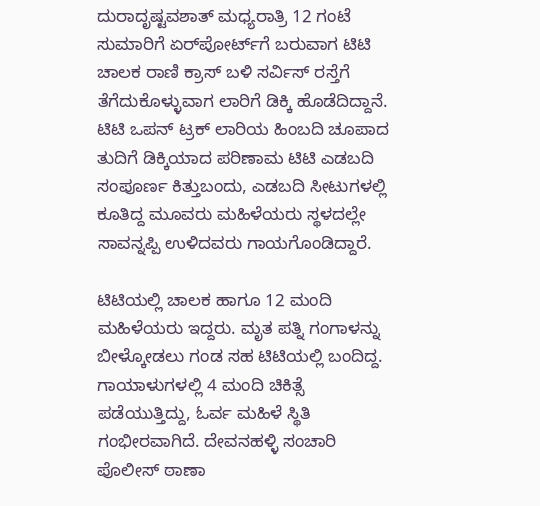ದುರಾದೃಷ್ಟವಶಾತ್ ಮಧ್ಯರಾತ್ರಿ 12 ಗಂಟೆ ಸುಮಾರಿಗೆ ಏರ್‌ಪೋರ್ಟ್‌ಗೆ ಬರುವಾಗ ಟಿಟಿ ಚಾಲಕ ರಾಣಿ ಕ್ರಾಸ್ ಬಳಿ ಸರ್ವಿಸ್ ರಸ್ತೆಗೆ ತೆಗೆದುಕೊಳ್ಳುವಾಗ ಲಾರಿಗೆ ಡಿಕ್ಕಿ ಹೊಡೆದಿದ್ದಾನೆ. ಟಿಟಿ ಒಪನ್ ಟ್ರಕ್ ಲಾರಿಯ ಹಿಂಬದಿ ಚೂಪಾದ ತುದಿಗೆ ಡಿಕ್ಕಿಯಾದ ಪರಿಣಾಮ ಟಿಟಿ ಎಡಬದಿ ಸಂಪೂರ್ಣ ಕಿತ್ತುಬಂದು, ಎಡಬದಿ ಸೀಟುಗಳಲ್ಲಿ ಕೂತಿದ್ದ ಮೂವರು ಮಹಿಳೆಯರು ಸ್ಥಳದಲ್ಲೇ ಸಾವನ್ನಪ್ಪಿ ಉಳಿದವರು ಗಾಯಗೊಂಡಿದ್ದಾರೆ.

ಟಿಟಿಯಲ್ಲಿ ಚಾಲಕ ಹಾಗೂ 12 ಮಂದಿ ಮಹಿಳೆಯರು ಇದ್ದರು. ಮೃತ ಪತ್ನಿ ಗಂಗಾಳನ್ನು ಬೀಳ್ಕೋಡಲು ಗಂಡ ಸಹ ಟಿಟಿಯಲ್ಲಿ ಬಂದಿದ್ದ. ಗಾಯಾಳುಗಳಲ್ಲಿ 4 ಮಂದಿ ಚಿಕಿತ್ಸೆ ಪಡೆಯುತ್ತಿದ್ದು, ಓರ್ವ ಮಹಿಳೆ ಸ್ಥಿತಿ ಗಂಭೀರವಾಗಿದೆ. ದೇವನಹಳ್ಳಿ ಸಂಚಾರಿ ಪೊಲೀಸ್ ಠಾಣಾ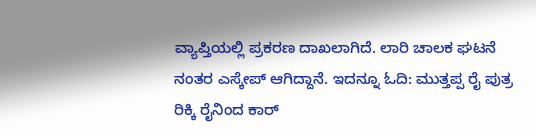ವ್ಯಾಪ್ತಿಯಲ್ಲಿ ಪ್ರಕರಣ ದಾಖಲಾಗಿದೆ. ಲಾರಿ ಚಾಲಕ ಘಟನೆ ನಂತರ ಎಸ್ಕೇಪ್ ಆಗಿದ್ದಾನೆ. ಇದನ್ನೂ ಓದಿ: ಮುತ್ತಪ್ಪ ರೈ ಪುತ್ರ ರಿಕ್ಕಿ ರೈನಿಂದ ಕಾರ್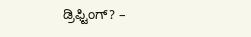ಡ್ರಿಫ್ಟಿಂಗ್? –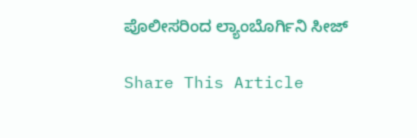ಪೊಲೀಸರಿಂದ ಲ್ಯಾಂಬೊರ್ಗಿನಿ ಸೀಜ್‌

Share This Article